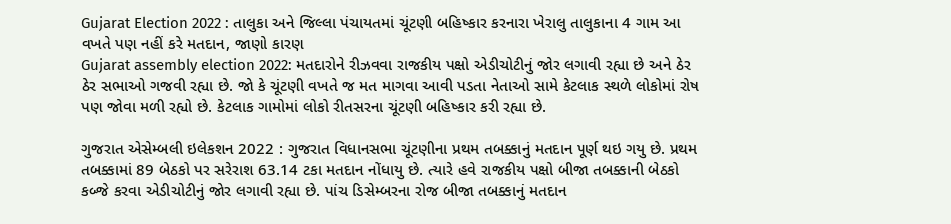Gujarat Election 2022 : તાલુકા અને જિલ્લા પંચાયતમાં ચૂંટણી બહિષ્કાર કરનારા ખેરાલુ તાલુકાના 4 ગામ આ વખતે પણ નહીં કરે મતદાન, જાણો કારણ
Gujarat assembly election 2022: મતદારોને રીઝવવા રાજકીય પક્ષો એડીચોટીનું જોર લગાવી રહ્યા છે અને ઠેર ઠેર સભાઓ ગજવી રહ્યા છે. જો કે ચૂંટણી વખતે જ મત માગવા આવી પડતા નેતાઓ સામે કેટલાક સ્થળે લોકોમાં રોષ પણ જોવા મળી રહ્યો છે. કેટલાક ગામોમાં લોકો રીતસરના ચૂંટણી બહિષ્કાર કરી રહ્યા છે.

ગુજરાત એસેમ્બલી ઇલેકશન 2022 : ગુજરાત વિધાનસભા ચૂંટણીના પ્રથમ તબક્કાનું મતદાન પૂર્ણ થઇ ગયુ છે. પ્રથમ તબક્કામાં 89 બેઠકો પર સરેરાશ 63.14 ટકા મતદાન નોંધાયુ છે. ત્યારે હવે રાજકીય પક્ષો બીજા તબક્કાની બેઠકો કબ્જે કરવા એડીચોટીનું જોર લગાવી રહ્યા છે. પાંચ ડિસેમ્બરના રોજ બીજા તબક્કાનું મતદાન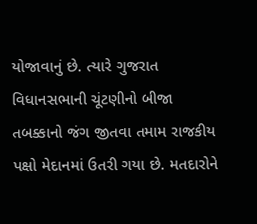યોજાવાનું છે. ત્યારે ગુજરાત વિધાનસભાની ચૂંટણીનો બીજા તબક્કાનો જંગ જીતવા તમામ રાજકીય પક્ષો મેદાનમાં ઉતરી ગયા છે. મતદારોને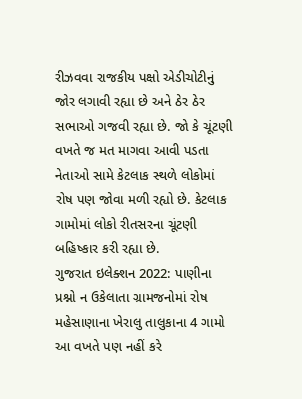રીઝવવા રાજકીય પક્ષો એડીચોટીનું જોર લગાવી રહ્યા છે અને ઠેર ઠેર સભાઓ ગજવી રહ્યા છે. જો કે ચૂંટણી વખતે જ મત માગવા આવી પડતા નેતાઓ સામે કેટલાક સ્થળે લોકોમાં રોષ પણ જોવા મળી રહ્યો છે. કેટલાક ગામોમાં લોકો રીતસરના ચૂંટણી બહિષ્કાર કરી રહ્યા છે.
ગુજરાત ઇલેક્શન 2022: પાણીના પ્રશ્નો ન ઉકેલાતા ગ્રામજનોમાં રોષ
મહેસાણાના ખેરાલુ તાલુકાના 4 ગામો આ વખતે પણ નહીં કરે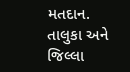મતદાન. તાલુકા અને જિલ્લા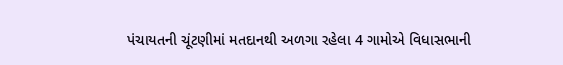પંચાયતની ચૂંટણીમાં મતદાનથી અળગા રહેલા 4 ગામોએ વિધાસભાની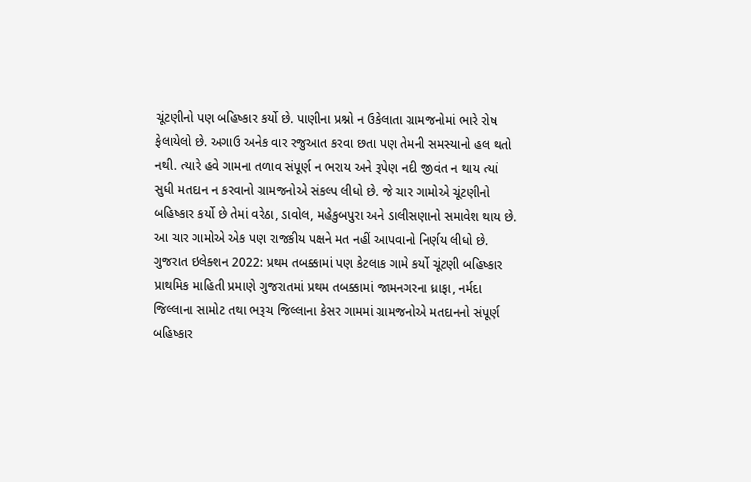ચૂંટણીનો પણ બહિષ્કાર કર્યો છે. પાણીના પ્રશ્નો ન ઉકેલાતા ગ્રામજનોમાં ભારે રોષ ફેલાયેલો છે. અગાઉ અનેક વાર રજુઆત કરવા છતા પણ તેમની સમસ્યાનો હલ થતો નથી. ત્યારે હવે ગામના તળાવ સંપૂર્ણ ન ભરાય અને રૂપેણ નદી જીવંત ન થાય ત્યાં સુધી મતદાન ન કરવાનો ગ્રામજનોએ સંકલ્પ લીધો છે. જે ચાર ગામોએ ચૂંટણીનો બહિષ્કાર કર્યો છે તેમાં વરેઠા, ડાવોલ, મહેકુબપુરા અને ડાલીસણાનો સમાવેશ થાય છે. આ ચાર ગામોએ એક પણ રાજકીય પક્ષને મત નહીં આપવાનો નિર્ણય લીધો છે.
ગુજરાત ઇલેક્શન 2022: પ્રથમ તબક્કામાં પણ કેટલાક ગામે કર્યો ચૂંટણી બહિષ્કાર
પ્રાથમિક માહિતી પ્રમાણે ગુજરાતમાં પ્રથમ તબક્કામાં જામનગરના ધ્રાફા, નર્મદા જિલ્લાના સામોટ તથા ભરૂચ જિલ્લાના કેસર ગામમાં ગ્રામજનોએ મતદાનનો સંપૂર્ણ બહિષ્કાર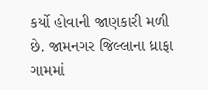કર્યો હોવાની જાણકારી મળી છે. જામનગર જિલ્લાના ધ્રાફા ગામમાં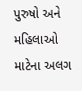પુરુષો અને મહિલાઓ માટેના અલગ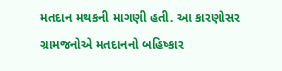મતદાન મથકની માગણી હતી. આ કારણોસર ગ્રામજનોએ મતદાનનો બહિષ્કાર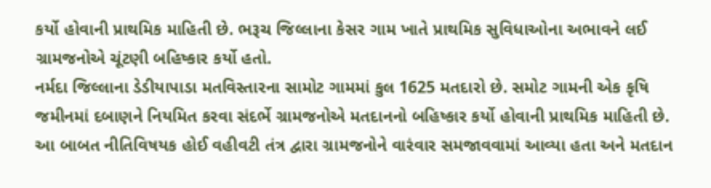કર્યો હોવાની પ્રાથમિક માહિતી છે. ભરૂચ જિલ્લાના કેસર ગામ ખાતે પ્રાથમિક સુવિધાઓના અભાવને લઈ ગ્રામજનોએ ચૂંટણી બહિષ્કાર કર્યો હતો.
નર્મદા જિલ્લાના ડેડીયાપાડા મતવિસ્તારના સામોટ ગામમાં કુલ 1625 મતદારો છે. સમોટ ગામની એક કૃષિ જમીનમાં દબાણને નિયમિત કરવા સંદર્ભે ગ્રામજનોએ મતદાનનો બહિષ્કાર કર્યો હોવાની પ્રાથમિક માહિતી છે. આ બાબત નીતિવિષયક હોઈ વહીવટી તંત્ર દ્વારા ગ્રામજનોને વારંવાર સમજાવવામાં આવ્યા હતા અને મતદાન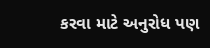કરવા માટે અનુરોધ પણ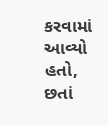કરવામાં આવ્યો હતો, છતાં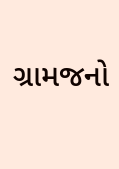ગ્રામજનો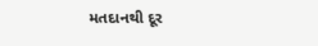મતદાનથી દૂર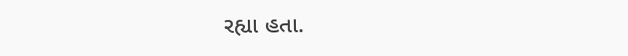રહ્યા હતા.